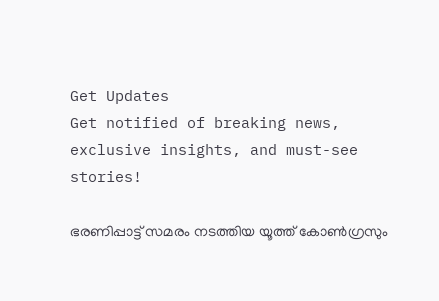Get Updates
Get notified of breaking news, exclusive insights, and must-see stories!

ഭരണിപ്പാട്ട് സമരം നടത്തിയ യൂത്ത് കോൺഗ്രസും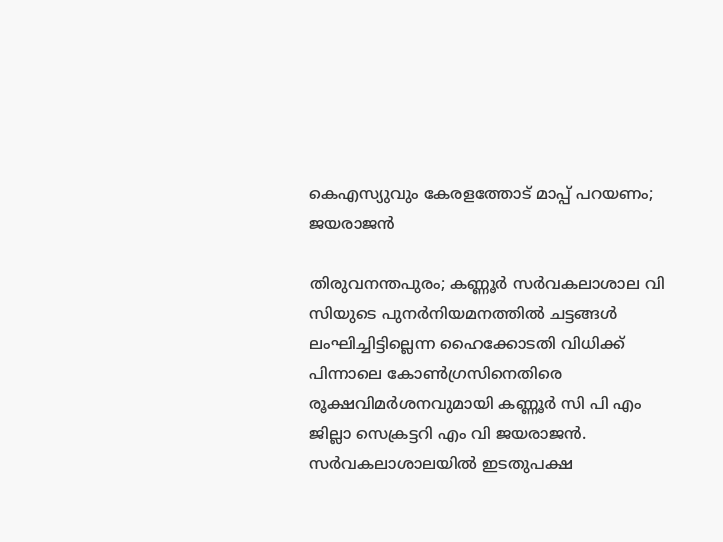കെഎസ്യുവും കേരളത്തോട് മാപ്പ് പറയണം; ജയരാജൻ

തിരുവനന്തപുരം; കണ്ണൂർ സർവകലാശാല വി സിയുടെ പുനർനിയമനത്തിൽ ചട്ടങ്ങൾ ലംഘിച്ചിട്ടില്ലെന്ന ഹൈക്കോടതി വിധിക്ക് പിന്നാലെ കോൺഗ്രസിനെതിരെ രൂക്ഷവിമർശനവുമായി കണ്ണൂർ സി പി എം ജില്ലാ സെക്രട്ടറി എം വി ജയരാജൻ. സർവകലാശാലയിൽ ഇടതുപക്ഷ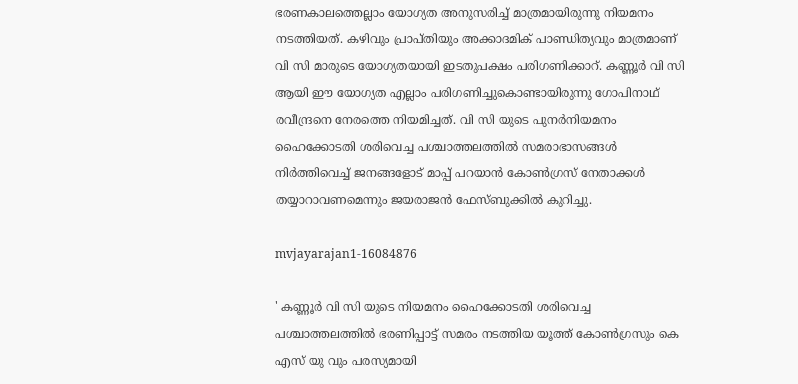ഭരണകാലത്തെല്ലാം യോഗ്യത അനുസരിച്ച് മാത്രമായിരുന്നു നിയമനം നടത്തിയത്. കഴിവും പ്രാപ്തിയും അക്കാദമിക് പാണ്ഡിത്യവും മാത്രമാണ് വി സി മാരുടെ യോഗ്യതയായി ഇടതുപക്ഷം പരിഗണിക്കാറ്. കണ്ണൂർ വി സി ആയി ഈ യോഗ്യത എല്ലാം പരിഗണിച്ചുകൊണ്ടായിരുന്നു ഗോപിനാഥ് രവീന്ദ്രനെ നേരത്തെ നിയമിച്ചത്. വി സി യുടെ പുനർനിയമനം ഹൈക്കോടതി ശരിവെച്ച പശ്ചാത്തലത്തിൽ സമരാഭാസങ്ങൾ നിർത്തിവെച്ച് ജനങ്ങളോട് മാപ്പ് പറയാൻ കോൺഗ്രസ് നേതാക്കൾ തയ്യാറാവണമെന്നും ജയരാജൻ ഫേസ്ബുക്കിൽ കുറിച്ചു.

mvjayarajan1-16084876

' കണ്ണൂർ വി സി യുടെ നിയമനം ഹൈക്കോടതി ശരിവെച്ച പശ്ചാത്തലത്തിൽ ഭരണിപ്പാട്ട് സമരം നടത്തിയ യൂത്ത് കോൺഗ്രസും കെ എസ് യു വും പരസ്യമായി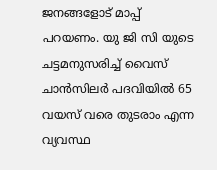ജനങ്ങളോട് മാപ്പ് പറയണം. യു ജി സി യുടെ ചട്ടമനുസരിച്ച് വൈസ് ചാൻസിലർ പദവിയിൽ 65 വയസ് വരെ തുടരാം എന്ന വ്യവസ്ഥ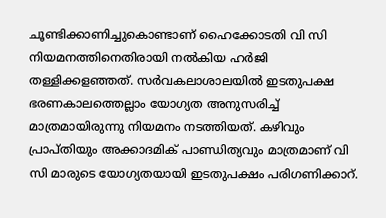ചൂണ്ടിക്കാണിച്ചുകൊണ്ടാണ് ഹൈക്കോടതി വി സി നിയമനത്തിനെതിരായി നൽകിയ ഹർജി തള്ളിക്കളഞ്ഞത്. സർവകലാശാലയിൽ ഇടതുപക്ഷ ഭരണകാലത്തെല്ലാം യോഗ്യത അനുസരിച്ച് മാത്രമായിരുന്നു നിയമനം നടത്തിയത്. കഴിവും പ്രാപ്തിയും അക്കാദമിക് പാണ്ഡിത്യവും മാത്രമാണ് വി സി മാരുടെ യോഗ്യതയായി ഇടതുപക്ഷം പരിഗണിക്കാറ്.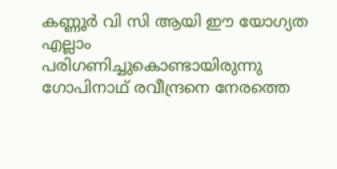കണ്ണൂർ വി സി ആയി ഈ യോഗ്യത എല്ലാം പരിഗണിച്ചുകൊണ്ടായിരുന്നു ഗോപിനാഥ് രവീന്ദ്രനെ നേരത്തെ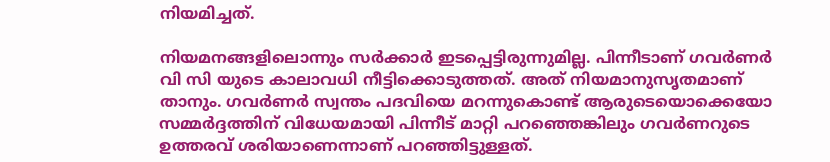നിയമിച്ചത്.

നിയമനങ്ങളിലൊന്നും സർക്കാർ ഇടപ്പെട്ടിരുന്നുമില്ല. പിന്നീടാണ് ഗവർണർ വി സി യുടെ കാലാവധി നീട്ടിക്കൊടുത്തത്. അത് നിയമാനുസൃതമാണ് താനും. ഗവർണർ സ്വന്തം പദവിയെ മറന്നുകൊണ്ട് ആരുടെയൊക്കെയോ സമ്മർദ്ദത്തിന് വിധേയമായി പിന്നീട് മാറ്റി പറഞ്ഞെങ്കിലും ഗവർണറുടെ ഉത്തരവ് ശരിയാണെന്നാണ് പറഞ്ഞിട്ടുള്ളത്.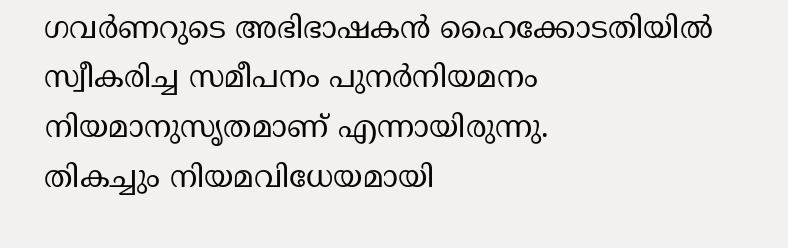ഗവർണറുടെ അഭിഭാഷകൻ ഹൈക്കോടതിയിൽ സ്വീകരിച്ച സമീപനം പുനർനിയമനം നിയമാനുസൃതമാണ് എന്നായിരുന്നു.
തികച്ചും നിയമവിധേയമായി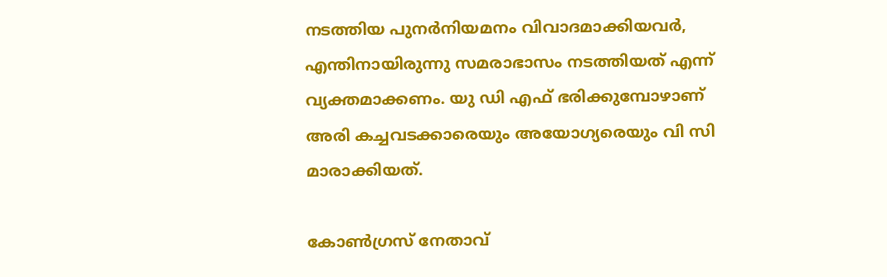നടത്തിയ പുനർനിയമനം വിവാദമാക്കിയവർ, എന്തിനായിരുന്നു സമരാഭാസം നടത്തിയത് എന്ന് വ്യക്തമാക്കണം. യു ഡി എഫ് ഭരിക്കുമ്പോഴാണ് അരി കച്ചവടക്കാരെയും അയോഗ്യരെയും വി സി മാരാക്കിയത്.

കോൺഗ്രസ് നേതാവ്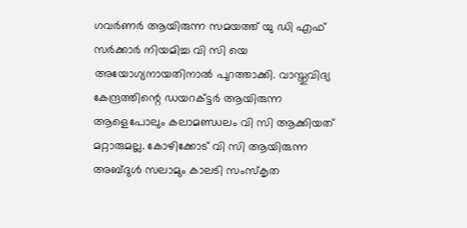ഗവർണർ ആയിരുന്ന സമയത്ത് യു ഡി എഫ് സർക്കാർ നിയമിച്ച വി സി യെ അയോഗ്യനായതിനാൽ പുറത്താക്കി. വാസ്തുവിദ്യ കേന്ദ്രത്തിന്റെ ഡയറക്ട്ടർ ആയിരുന്ന ആളെപോലും കലാമണ്ഡലം വി സി ആക്കിയത് മറ്റാരുമല്ല. കോഴിക്കോട് വി സി ആയിരുന്ന അബ്‌ദുൾ സലാമും കാലടി സംസ്കൃത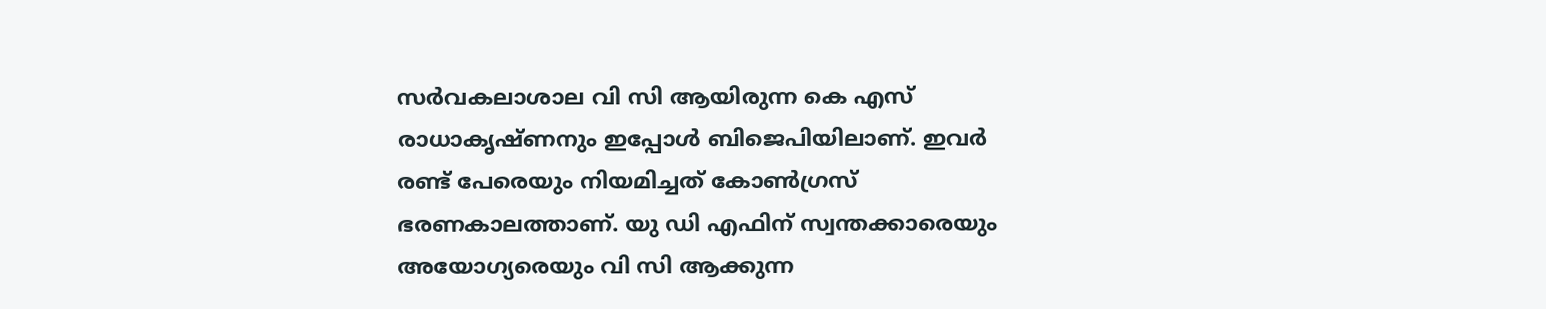സർവകലാശാല വി സി ആയിരുന്ന കെ എസ് രാധാകൃഷ്ണനും ഇപ്പോൾ ബിജെപിയിലാണ്. ഇവർ രണ്ട് പേരെയും നിയമിച്ചത് കോൺഗ്രസ് ഭരണകാലത്താണ്. യു ഡി എഫിന് സ്വന്തക്കാരെയും അയോഗ്യരെയും വി സി ആക്കുന്ന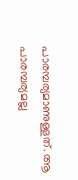പാരമ്പര്യമാണുള്ളത്. ആ പാരമ്പര്യമല്ല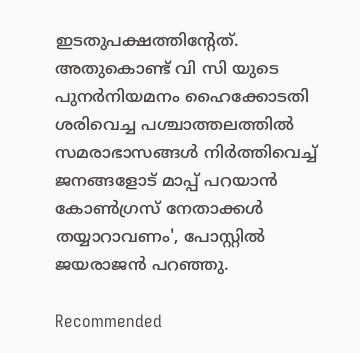ഇടതുപക്ഷത്തിന്റേത്. അതുകൊണ്ട് വി സി യുടെ പുനർനിയമനം ഹൈക്കോടതി ശരിവെച്ച പശ്ചാത്തലത്തിൽ സമരാഭാസങ്ങൾ നിർത്തിവെച്ച് ജനങ്ങളോട് മാപ്പ് പറയാൻ കോൺഗ്രസ് നേതാക്കൾ തയ്യാറാവണം', പോസ്റ്റിൽ ജയരാജൻ പറഞ്ഞു.

Recommended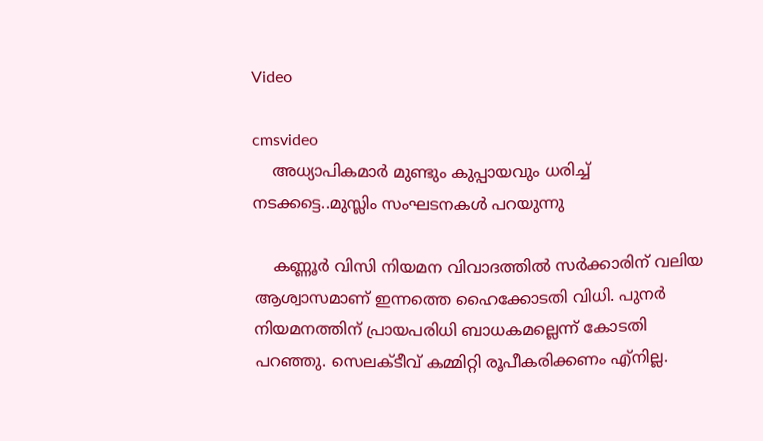Video

cmsvideo
    അധ്യാപികമാര്‍ മുണ്ടും കുപ്പായവും ധരിച്ച്‌ നടക്കട്ടെ..മുസ്ലിം സംഘടനകൾ പറയുന്നു

    കണ്ണൂർ വിസി നിയമന വിവാദത്തിൽ സർക്കാരിന് വലിയ ആശ്വാസമാണ് ഇന്നത്തെ ഹൈക്കോടതി വിധി. പുനർ നിയമനത്തിന് പ്രായപരിധി ബാധകമല്ലെന്ന് കോടതി പറഞ്ഞു. സെലക്ടീവ് കമ്മിറ്റി രൂപീകരിക്കണം എ്നില്ല.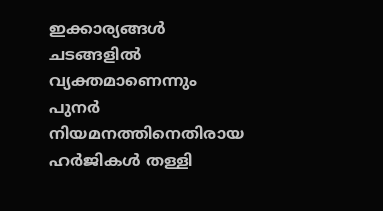ഇക്കാര്യങ്ങൾ ചടങ്ങളിൽ വ്യക്തമാണെന്നും പുനർ നിയമനത്തിനെതിരായ ഹർജികൾ തള്ളി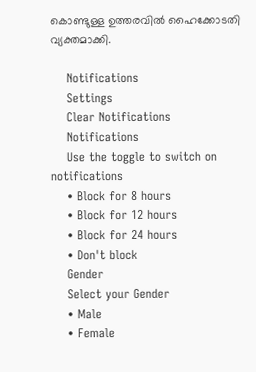കൊണ്ടുള്ള ഉത്തരവിൽ ഹൈക്കോടതി വ്യക്തമാക്കി.

    Notifications
    Settings
    Clear Notifications
    Notifications
    Use the toggle to switch on notifications
    • Block for 8 hours
    • Block for 12 hours
    • Block for 24 hours
    • Don't block
    Gender
    Select your Gender
    • Male
    • Female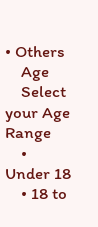• Others
    Age
    Select your Age Range
    • Under 18
    • 18 to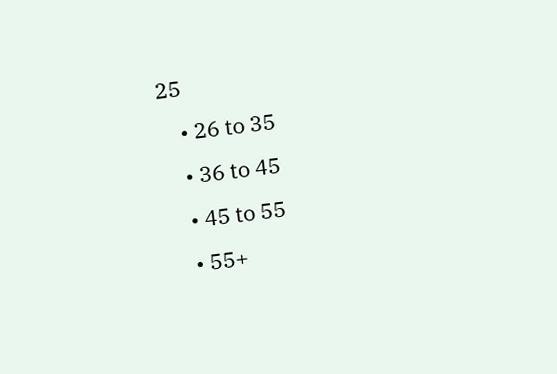25
    • 26 to 35
    • 36 to 45
    • 45 to 55
    • 55+